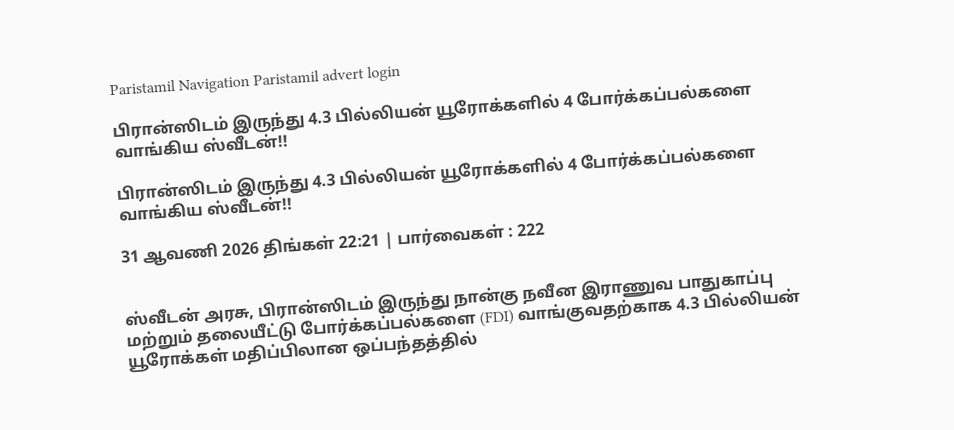Paristamil Navigation Paristamil advert login

பிரான்ஸிடம் இருந்து 4.3 பில்லியன் யூரோக்களில் 4 போர்க்கப்பல்களை வாங்கிய ஸ்வீடன்!!

பிரான்ஸிடம் இருந்து 4.3 பில்லியன் யூரோக்களில் 4 போர்க்கப்பல்களை வாங்கிய ஸ்வீடன்!!

31 ஆவணி 2026 திங்கள் 22:21 | பார்வைகள் : 222


ஸ்வீடன் அரசு, பிரான்ஸிடம் இருந்து நான்கு நவீன இராணுவ பாதுகாப்பு மற்றும் தலையீட்டு போர்க்கப்பல்களை (FDI) வாங்குவதற்காக 4.3 பில்லியன் யூரோக்கள் மதிப்பிலான ஒப்பந்தத்தில்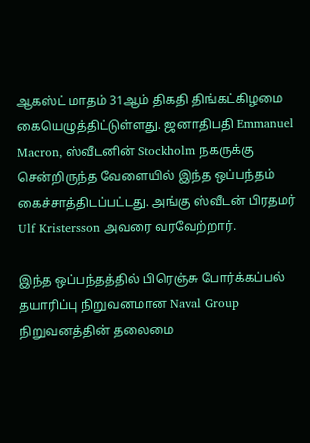ஆகஸ்ட் மாதம் 31ஆம் திகதி திங்கட்கிழமை  கையெழுத்திட்டுள்ளது. ஜனாதிபதி Emmanuel Macron, ஸ்வீடனின் Stockholm நகருக்கு சென்றிருந்த வேளையில் இந்த ஒப்பந்தம் கைச்சாத்திடப்பட்டது. அங்கு ஸ்வீடன் பிரதமர் Ulf Kristersson அவரை வரவேற்றார்.

இந்த ஒப்பந்தத்தில் பிரெஞ்சு போர்க்கப்பல் தயாரிப்பு நிறுவனமான Naval Group நிறுவனத்தின் தலைமை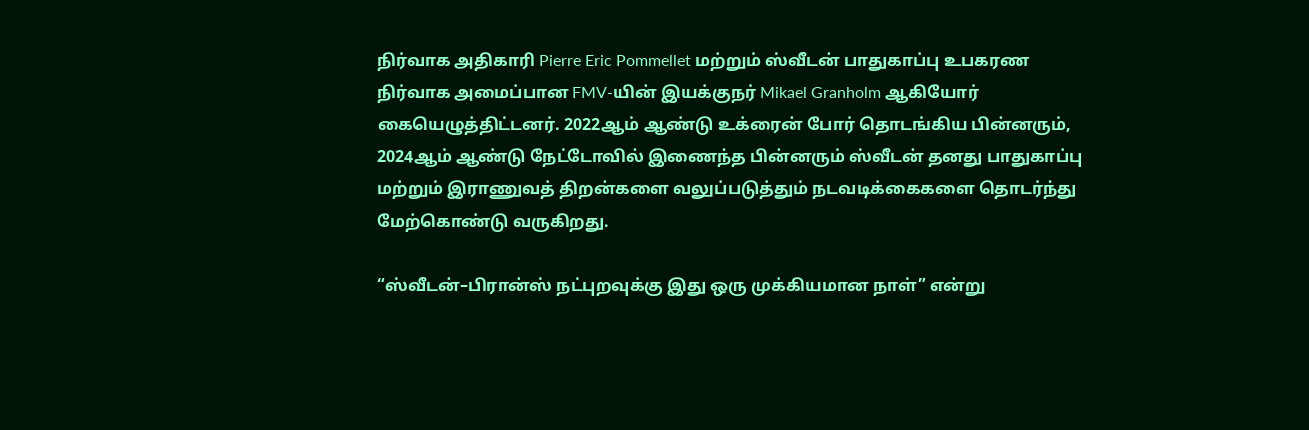நிர்வாக அதிகாரி Pierre Eric Pommellet மற்றும் ஸ்வீடன் பாதுகாப்பு உபகரண நிர்வாக அமைப்பான FMV-யின் இயக்குநர் Mikael Granholm ஆகியோர் கையெழுத்திட்டனர். 2022ஆம் ஆண்டு உக்ரைன் போர் தொடங்கிய பின்னரும், 2024ஆம் ஆண்டு நேட்டோவில் இணைந்த பின்னரும் ஸ்வீடன் தனது பாதுகாப்பு மற்றும் இராணுவத் திறன்களை வலுப்படுத்தும் நடவடிக்கைகளை தொடர்ந்து மேற்கொண்டு வருகிறது.

“ஸ்வீடன்–பிரான்ஸ் நட்புறவுக்கு இது ஒரு முக்கியமான நாள்” என்று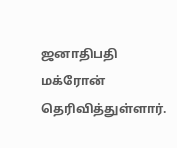ஜனாதிபதி மக்ரோன் தெரிவித்துள்ளார்.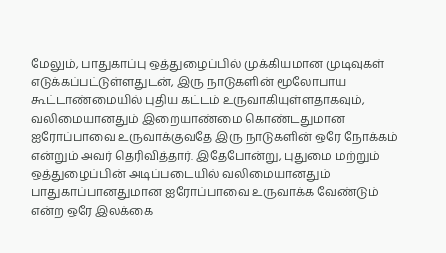மேலும், பாதுகாப்பு ஒத்துழைப்பில் முக்கியமான முடிவுகள் எடுக்கப்பட்டுள்ளதுடன், இரு நாடுகளின் மூலோபாய கூட்டாண்மையில் புதிய கட்டம் உருவாகியுள்ளதாகவும், வலிமையானதும் இறையாண்மை கொண்டதுமான ஐரோப்பாவை உருவாக்குவதே இரு நாடுகளின் ஒரே நோக்கம் என்றும் அவர் தெரிவித்தார். இதேபோன்று, புதுமை மற்றும் ஒத்துழைப்பின் அடிப்படையில் வலிமையானதும் பாதுகாப்பானதுமான ஐரோப்பாவை உருவாக்க வேண்டும் என்ற ஒரே இலக்கை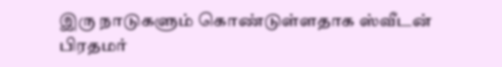இரு நாடுகளும் கொண்டுள்ளதாக ஸ்வீடன் பிரதமர்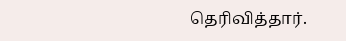தெரிவித்தார்.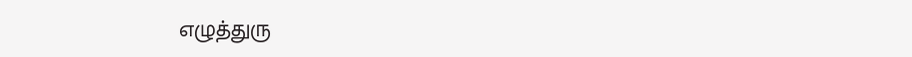எழுத்துரு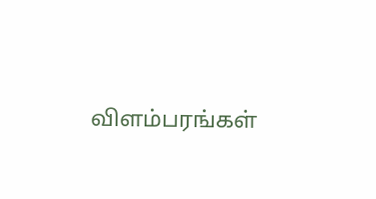விளம்பரங்கள்